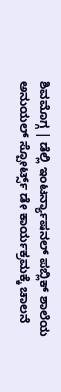ಶಿವಮೊಗ್ಗ | ಡೆಲ್ಲಿ ಇಂಟರ್ನ್ಯಾಷನಲ್ ಪಬ್ಲಿಕ್ ಶಾಲೆಯ ಅನುಯಲ್ ಸ್ಪೋರ್ಟ್ಸ್ ಡೇ ಕಾರ್ಯಕ್ರಮಕ್ಕೆ ಚಾಲನೆ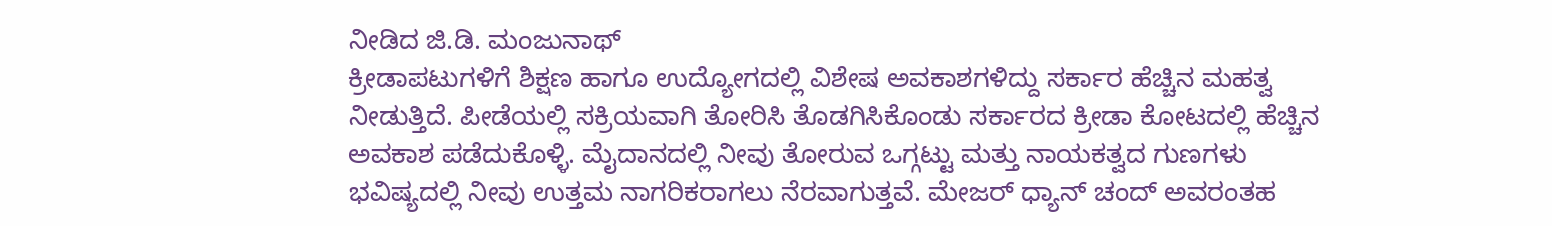ನೀಡಿದ ಜಿ.ಡಿ. ಮಂಜುನಾಥ್
ಕ್ರೀಡಾಪಟುಗಳಿಗೆ ಶಿಕ್ಷಣ ಹಾಗೂ ಉದ್ಯೋಗದಲ್ಲಿ ವಿಶೇಷ ಅವಕಾಶಗಳಿದ್ದು ಸರ್ಕಾರ ಹೆಚ್ಚಿನ ಮಹತ್ವ ನೀಡುತ್ತಿದೆ. ಪೀಡೆಯಲ್ಲಿ ಸಕ್ರಿಯವಾಗಿ ತೋರಿಸಿ ತೊಡಗಿಸಿಕೊಂಡು ಸರ್ಕಾರದ ಕ್ರೀಡಾ ಕೋಟದಲ್ಲಿ ಹೆಚ್ಚಿನ ಅವಕಾಶ ಪಡೆದುಕೊಳ್ಳಿ. ಮೈದಾನದಲ್ಲಿ ನೀವು ತೋರುವ ಒಗ್ಗಟ್ಟು ಮತ್ತು ನಾಯಕತ್ವದ ಗುಣಗಳು ಭವಿಷ್ಯದಲ್ಲಿ ನೀವು ಉತ್ತಮ ನಾಗರಿಕರಾಗಲು ನೆರವಾಗುತ್ತವೆ. ಮೇಜರ್ ಧ್ಯಾನ್ ಚಂದ್ ಅವರಂತಹ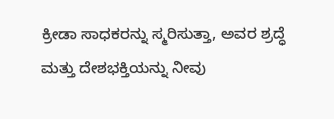ಕ್ರೀಡಾ ಸಾಧಕರನ್ನು ಸ್ಮರಿಸುತ್ತಾ, ಅವರ ಶ್ರದ್ಧೆ ಮತ್ತು ದೇಶಭಕ್ತಿಯನ್ನು ನೀವು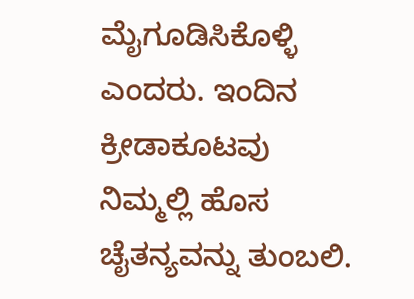ಮೈಗೂಡಿಸಿಕೊಳ್ಳಿ ಎಂದರು. ಇಂದಿನ ಕ್ರೀಡಾಕೂಟವು ನಿಮ್ಮಲ್ಲಿ ಹೊಸ ಚೈತನ್ಯವನ್ನು ತುಂಬಲಿ.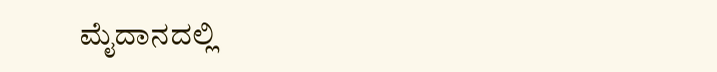ಮೈದಾನದಲ್ಲಿ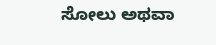ಸೋಲು ಅಥವಾ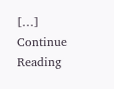[…]
Continue Reading